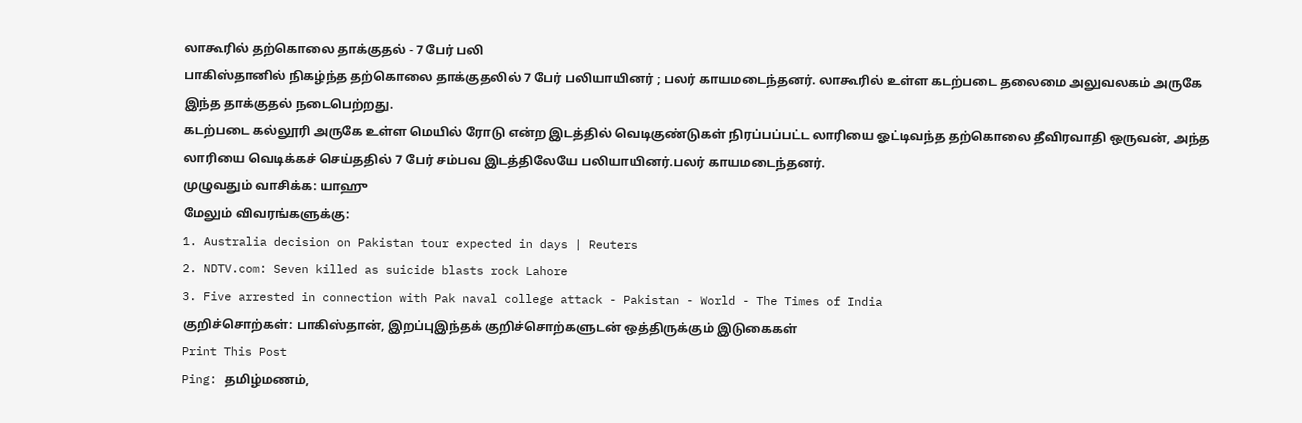லாகூரில் தற்கொலை தாக்குதல் - 7 பேர் பலி
பாகிஸ்தானில் நிகழ்ந்த தற்கொலை தாக்குதலில் 7 பேர் பலியாயினர் ; பலர் காயமடைந்தனர். லாகூரில் உள்ள கடற்படை தலைமை அலுவலகம் அருகே இந்த தாக்குதல் நடைபெற்றது.
கடற்படை கல்லூரி அருகே உள்ள மெயில் ரோடு என்ற இடத்தில் வெடிகுண்டுகள் நிரப்பப்பட்ட லாரியை ஓட்டிவந்த தற்கொலை தீவிரவாதி ஒருவன், அந்த லாரியை வெடிக்கச் செய்ததில் 7 பேர் சம்பவ இடத்திலேயே பலியாயினர்.பலர் காயமடைந்தனர்.
முழுவதும் வாசிக்க: யாஹு
மேலும் விவரங்களுக்கு:
1. Australia decision on Pakistan tour expected in days | Reuters
2. NDTV.com: Seven killed as suicide blasts rock Lahore
3. Five arrested in connection with Pak naval college attack - Pakistan - World - The Times of India
குறிச்சொற்கள்: பாகிஸ்தான், இறப்புஇந்தக் குறிச்சொற்களுடன் ஒத்திருக்கும் இடுகைகள்
Print This Post
Ping: தமிழ்மணம்,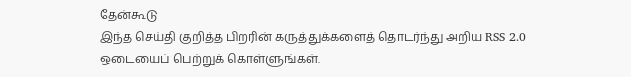தேன்கூடு
இந்த செய்தி குறித்த பிறரின் கருத்துக்களைத் தொடர்ந்து அறிய RSS 2.0 ஒடையைப் பெற்றுக் கொள்ளுங்கள்.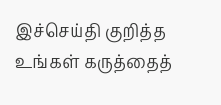இச்செய்தி குறித்த உங்கள் கருத்தைத்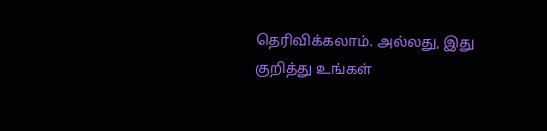தெரிவிக்கலாம். அல்லது, இது குறித்து உங்கள்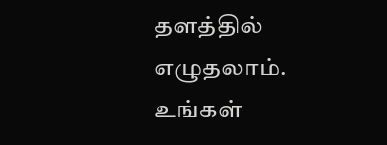தளத்தில் எழுதலாம்.
உங்கள்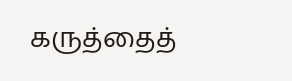கருத்தைத்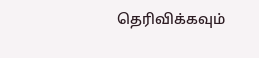தெரிவிக்கவும்